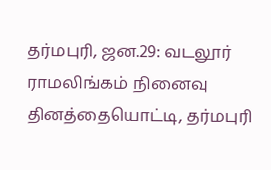தர்மபுரி, ஜன.29: வடலூர் ராமலிங்கம் நினைவு தினத்தையொட்டி, தர்மபுரி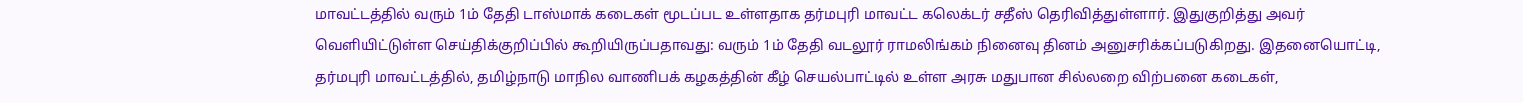மாவட்டத்தில் வரும் 1ம் தேதி டாஸ்மாக் கடைகள் மூடப்பட உள்ளதாக தர்மபுரி மாவட்ட கலெக்டர் சதீஸ் தெரிவித்துள்ளார். இதுகுறித்து அவர் வெளியிட்டுள்ள செய்திக்குறிப்பில் கூறியிருப்பதாவது: வரும் 1ம் தேதி வடலூர் ராமலிங்கம் நினைவு தினம் அனுசரிக்கப்படுகிறது. இதனையொட்டி, தர்மபுரி மாவட்டத்தில், தமிழ்நாடு மாநில வாணிபக் கழகத்தின் கீழ் செயல்பாட்டில் உள்ள அரசு மதுபான சில்லறை விற்பனை கடைகள்,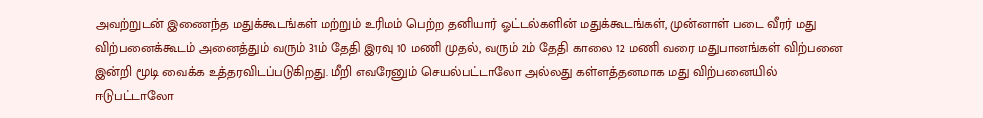அவற்றுடன் இணைந்த மதுக்கூடங்கள் மற்றும் உரிமம் பெற்ற தனியார் ஓட்டல்களின் மதுக்கூடங்கள், முன்னாள் படை வீரர் மது விற்பனைக்கூடம் அனைத்தும் வரும் 31ம் தேதி இரவு 10 மணி முதல், வரும் 2ம் தேதி காலை 12 மணி வரை மதுபானங்கள் விற்பனை இன்றி மூடி வைக்க உத்தரவிடப்படுகிறது. மீறி எவரேனும் செயல்பட்டாலோ அல்லது கள்ளத்தனமாக மது விற்பனையில் ஈடுபட்டாலோ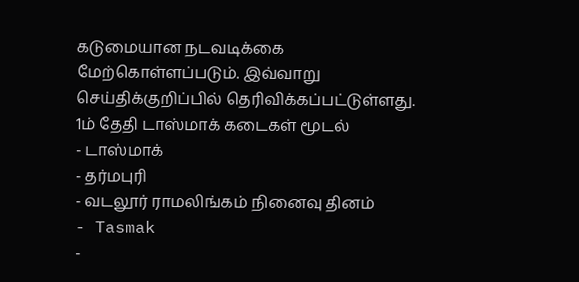கடுமையான நடவடிக்கை மேற்கொள்ளப்படும். இவ்வாறு செய்திக்குறிப்பில் தெரிவிக்கப்பட்டுள்ளது.
1ம் தேதி டாஸ்மாக் கடைகள் மூடல்
- டாஸ்மாக்
- தர்மபுரி
- வடலூர் ராமலிங்கம் நினைவு தினம்
- Tasmak
-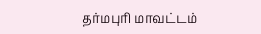தர்மபுரி மாவட்டம்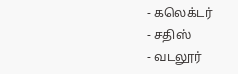- கலெக்டர்
- சதிஸ்
- வடலூர்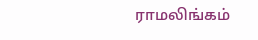ராமலிங்கம்